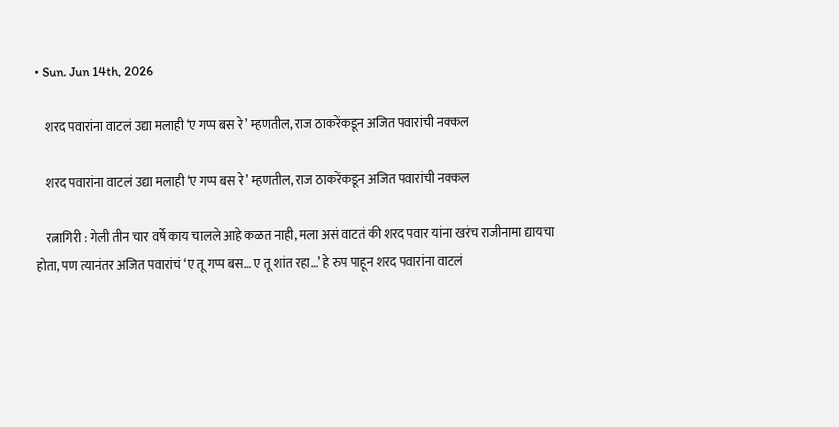• Sun. Jun 14th, 2026

    शरद पवारांना वाटलं उद्या मलाही ‘ए गप्प बस रे’ म्हणतील, राज ठाकरेंकडून अजित पवारांची नक्कल

    शरद पवारांना वाटलं उद्या मलाही ‘ए गप्प बस रे’ म्हणतील, राज ठाकरेंकडून अजित पवारांची नक्कल

    रत्नागिरी : गेली तीन चार वर्षे काय चालले आहे कळत नाही, मला असं वाटतं की शरद पवार यांना खरंच राजीनामा द्यायचा होता, पण त्यानंतर अजित पवारांचं ‘ए तू गप्प बस… ए तू शांत रहा…’ हे रुप पाहून शरद पवारांना वाटलं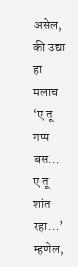असेल, की उद्या हा मलाच ‘ए तू गप्प बस… ए तू शांत रहा…’ म्हणेल,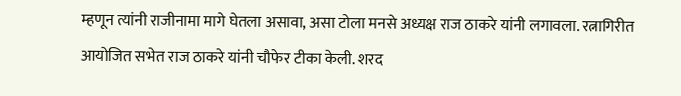म्हणून त्यांनी राजीनामा मागे घेतला असावा, असा टोला मनसे अध्यक्ष राज ठाकरे यांनी लगावला. रत्नागिरीत आयोजित सभेत राज ठाकरे यांनी चौफेर टीका केली. शरद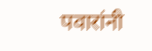पवारांनी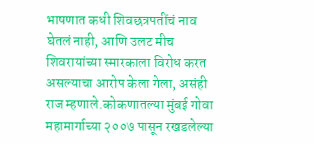भाषणात कधी शिवछत्रपतींचं नाव घेतलं नाही, आणि उलट मीच शिवरायांच्या स्मारकाला विरोध करत असल्याचा आरोप केला गेला, असंही राज म्हणाले.कोकणातल्या मुंबई गोवा महामार्गाच्या २००७ पासून रखडलेल्या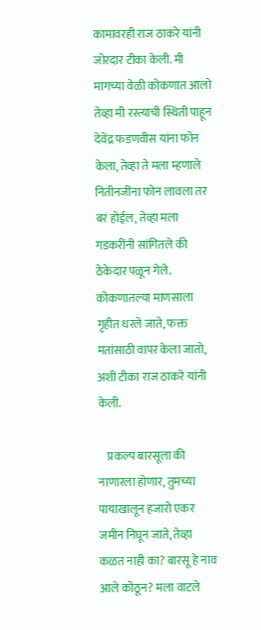कामावरही राज ठाकरे यांनी जोरदार टीका केली. मी मागच्या वेळी कोकणात आलो तेव्हा मी रस्त्याची स्थिती पाहून देवेंद्र फडणवीस यांना फोन केला, तेव्हा ते मला म्हणाले नितीनजींना फोन लावला तर बरं होईल, तेव्हा मला गडकरींनी सांगितले की ठेकेदार पळून गेले. कोकणातल्या माणसाला गृहीत धरले जाते, फक्त मतांसाठी वापर केला जातो, अशी टीका राज ठाकरे यांनी केली.

    प्रकल्प बारसूला की नाणारला होणार, तुमच्या पायाखालून हजारो एकर जमीन निघून जाते, तेव्हा कळत नाही का? बारसू हे नाव आले कोठून? मला वाटले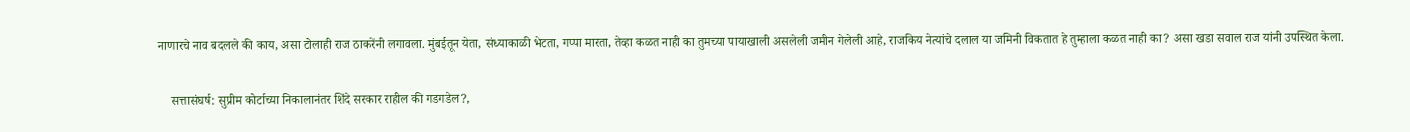नाणारचे नाव बदलले की काय, असा टोलाही राज ठाकरेंनी लगावला. मुंबईतून येता, संध्याकाळी भेटता, गप्पा मारता, तेव्हा कळत नाही का तुमच्या पायाखाली असलेली जमीन गेलेली आहे, राजकिय नेत्यांचे दलाल या जमिनी विकतात हे तुम्हाला कळत नाही का? असा खडा सवाल राज यांनी उपस्थित केला.

    सत्तासंघर्ष: सुप्रीम कोर्टाच्या निकालानंतर शिंदे सरकार राहील की गडगडेल?,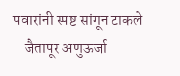पवारांनी स्पष्ट सांगून टाकले
    जैतापूर अणुऊर्जा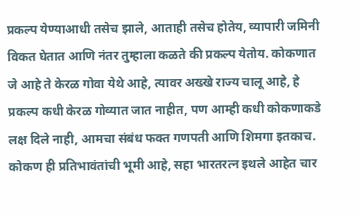प्रकल्प येण्याआधी तसेच झाले, आताही तसेच होतेय, व्यापारी जमिनी विकत घेतात आणि नंतर तुम्हाला कळते की प्रकल्प येतोय. कोकणात जे आहे ते केरळ गोवा येथे आहे, त्यावर अख्खे राज्य चालू आहे, हे प्रकल्प कधी केरळ गोव्यात जात नाहीत, पण आम्ही कधी कोकणाकडे लक्ष दिले नाही, आमचा संबंध फक्त गणपती आणि शिमगा इतकाच. कोकण ही प्रतिभावंतांची भूमी आहे, सहा भारतरत्न इथले आहेत चार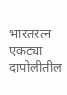भारतरत्न एकट्या दापोलीतील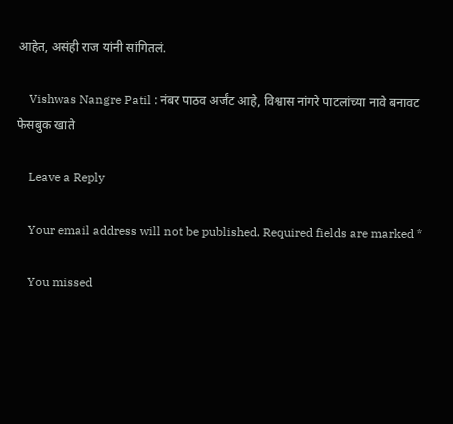आहेत, असंही राज यांनी सांगितलं.

    Vishwas Nangre Patil : नंबर पाठव अर्जंट आहे, विश्वास नांगरे पाटलांच्या नावे बनावट फेसबुक खाते

    Leave a Reply

    Your email address will not be published. Required fields are marked *

    You missed